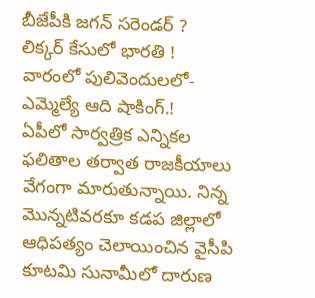బీజేపీకి జగన్ సరెండర్ ? లిక్కర్ కేసులో భారతి ! వారంలో పులివెందులలో-ఎమ్మెల్యే ఆది షాకింగ్.!
ఏపీలో సార్వత్రిక ఎన్నికల ఫలితాల తర్వాత రాజకీయాలు వేగంగా మారుతున్నాయి. నిన్న మొన్నటివరకూ కడప జిల్లాలో ఆధిపత్యం చెలాయించిన వైసీపి కూటమి సునామీలో దారుణ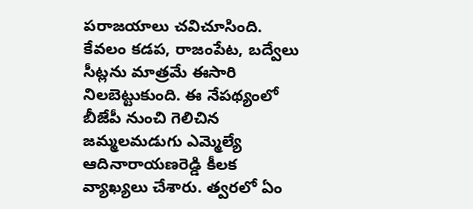పరాజయాలు చవిచూసింది. కేవలం కడప, రాజంపేట, బద్వేలు సీట్లను మాత్రమే ఈసారి నిలబెట్టుకుంది. ఈ నేపథ్యంలో బీజేపీ నుంచి గెలిచిన జమ్మలమడుగు ఎమ్మెల్యే ఆదినారాయణరెడ్డి కీలక వ్యాఖ్యలు చేశారు. త్వరలో ఏం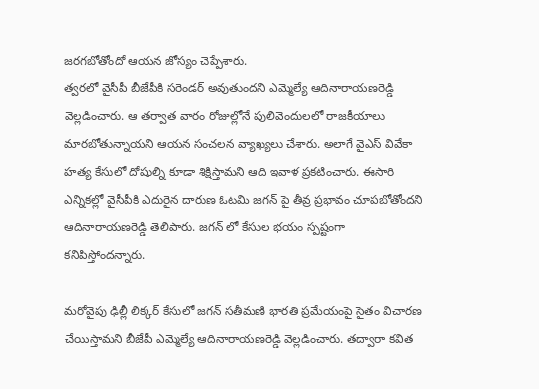జరగబోతోందో ఆయన జోస్యం చెప్పేశారు.
త్వరలో వైసీపీ బీజేపీకి సరెండర్ అవుతుందని ఎమ్మెల్యే ఆదినారాయణరెడ్డి వెల్లడించారు. ఆ తర్వాత వారం రోజుల్లోనే పులివెందులలో రాజకీయాలు మారబోతున్నాయని ఆయన సంచలన వ్యాఖ్యలు చేశారు. అలాగే వైఎస్ వివేకా హత్య కేసులో దోషుల్ని కూడా శిక్షిస్తామని ఆది ఇవాళ ప్రకటించారు. ఈసారి ఎన్నికల్లో వైసీపీకి ఎదురైన దారుణ ఓటమి జగన్ పై తీవ్ర ప్రభావం చూపబోతోందని ఆదినారాయణరెడ్డి తెలిపారు. జగన్ లో కేసుల భయం స్పష్టంగా కనిపిస్తోందన్నారు.

మరోవైపు ఢిల్లీ లిక్కర్ కేసులో జగన్ సతీమణి భారతి ప్రమేయంపై సైతం విచారణ చేయిస్తామని బీజేపీ ఎమ్మెల్యే ఆదినారాయణరెడ్డి వెల్లడించారు. తద్వారా కవిత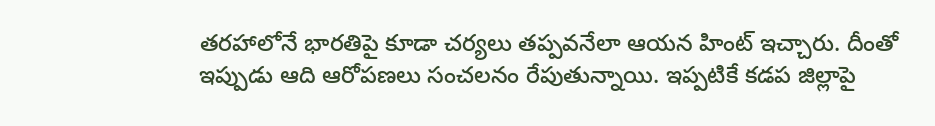తరహాలోనే భారతిపై కూడా చర్యలు తప్పవనేలా ఆయన హింట్ ఇచ్చారు. దీంతో ఇప్పుడు ఆది ఆరోపణలు సంచలనం రేపుతున్నాయి. ఇప్పటికే కడప జిల్లాపై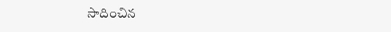సాదించిన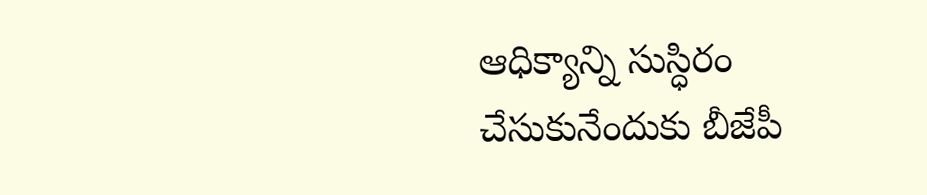ఆధిక్యాన్ని సుస్ధిరం చేసుకునేందుకు బీజేపీ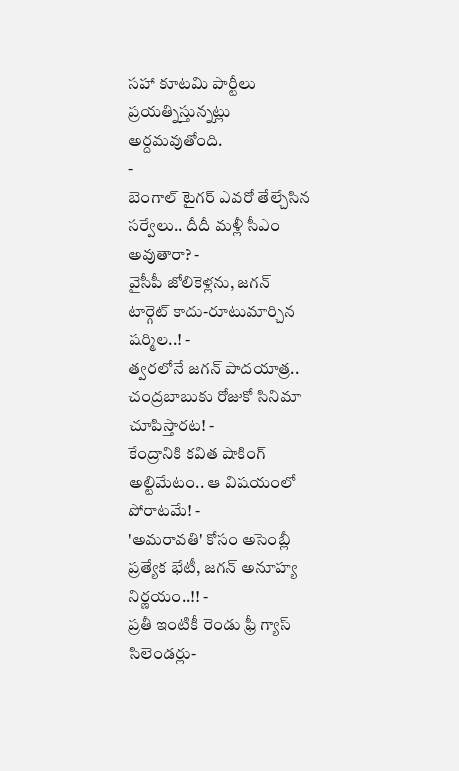సహా కూటమి పార్టీలు ప్రయత్నిస్తున్నట్లు అర్దమవుతోంది.
-
బెంగాల్ టైగర్ ఎవరో తేల్చేసిన సర్వేలు.. దీదీ మళ్లీ సీఎం అవుతారా? -
వైసీపీ జోలికెళ్లను, జగన్ టార్గెట్ కాదు-రూటుమార్చిన షర్మిల..! -
త్వరలోనే జగన్ పాదయాత్ర.. చంద్రబాబుకు రోజుకో సినిమా చూపిస్తారట! -
కేంద్రానికి కవిత షాకింగ్ అల్టిమేటం.. ఆ విషయంలో పోరాటమే! -
'అమరావతి' కోసం అసెంబ్లీ ప్రత్యేక భేటీ, జగన్ అనూహ్య నిర్ణయం..!! -
ప్రతీ ఇంటికీ రెండు ఫ్రీ గ్యాస్ సిలెండర్లు-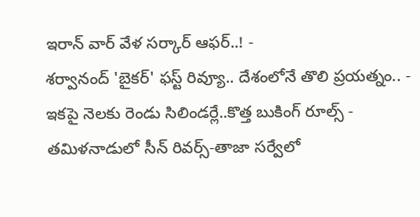ఇరాన్ వార్ వేళ సర్కార్ ఆఫర్..! -
శర్వానంద్ 'బైకర్' ఫస్ట్ రివ్యూ.. దేశంలోనే తొలి ప్రయత్నం.. -
ఇకపై నెలకు రెండు సిలిండర్లే..కొత్త బుకింగ్ రూల్స్ -
తమిళనాడులో సీన్ రివర్స్-తాజా సర్వేలో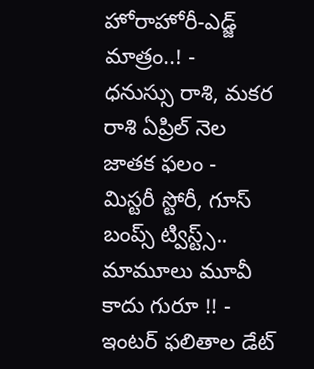హోరాహోరీ-ఎడ్జ్ మాత్రం..! -
ధనుస్సు రాశి, మకర రాశి ఏప్రిల్ నెల జాతక ఫలం -
మిస్టరీ స్టోరీ, గూస్ బంప్స్ ట్విస్ట్స్.. మామూలు మూవీ కాదు గురూ !! -
ఇంటర్ ఫలితాల డేట్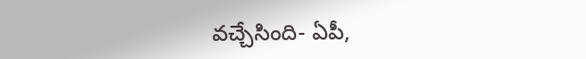వచ్చేసింది- ఏపీ,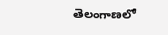తెలంగాణలో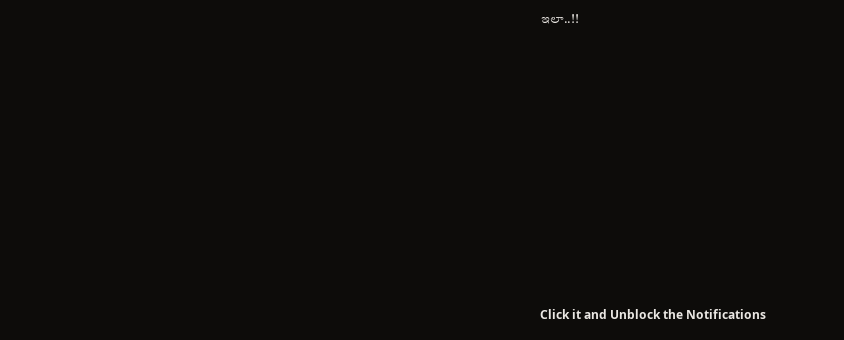ఇలా..!!












Click it and Unblock the Notifications